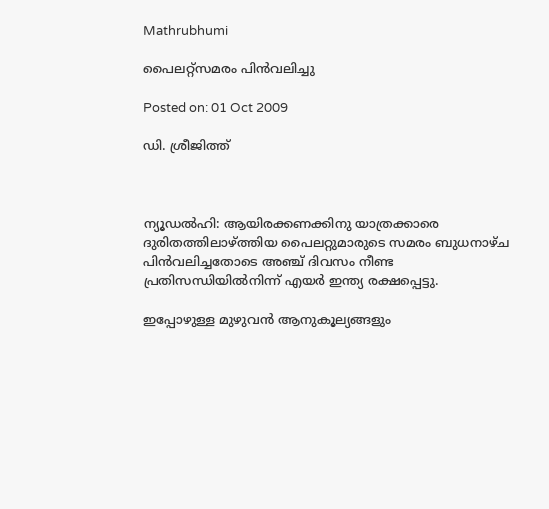Mathrubhumi

പൈലറ്റ്‌സമരം പിന്‍വലിച്ചു

Posted on: 01 Oct 2009

ഡി. ശ്രീജിത്ത്



ന്യൂഡല്‍ഹി: ആയിരക്കണക്കിനു യാത്രക്കാരെ ദുരിതത്തിലാഴ്ത്തിയ പൈലറ്റുമാരുടെ സമരം ബുധനാഴ്ച പിന്‍വലിച്ചതോടെ അഞ്ച് ദിവസം നീണ്ട പ്രതിസന്ധിയില്‍നിന്ന് എയര്‍ ഇന്ത്യ രക്ഷപ്പെട്ടു.

ഇപ്പോഴുള്ള മുഴുവന്‍ ആനുകൂല്യങ്ങളും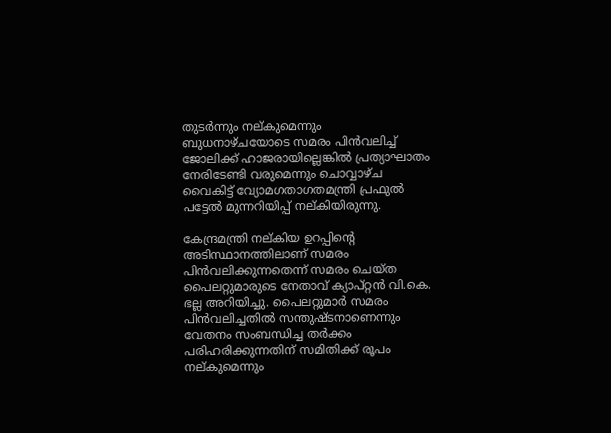തുടര്‍ന്നും നല്കുമെന്നും ബുധനാഴ്ചയോടെ സമരം പിന്‍വലിച്ച് ജോലിക്ക് ഹാജരായില്ലെങ്കില്‍ പ്രത്യാഘാതം നേരിടേണ്ടി വരുമെന്നും ചൊവ്വാഴ്ച വൈകിട്ട് വ്യോമഗതാഗതമന്ത്രി പ്രഫുല്‍ പട്ടേല്‍ മുന്നറിയിപ്പ് നല്കിയിരുന്നു.

കേന്ദ്രമന്ത്രി നല്കിയ ഉറപ്പിന്റെ അടിസ്ഥാനത്തിലാണ് സമരം പിന്‍വലിക്കുന്നതെന്ന് സമരം ചെയ്ത പൈലറ്റുമാരുടെ നേതാവ് ക്യാപ്റ്റന്‍ വി.കെ. ഭല്ല അറിയിച്ചു. പൈലറ്റുമാര്‍ സമരം പിന്‍വലിച്ചതില്‍ സന്തുഷ്ടനാണെന്നും വേതനം സംബന്ധിച്ച തര്‍ക്കം പരിഹരിക്കുന്നതിന് സമിതിക്ക് രൂപം നല്കുമെന്നും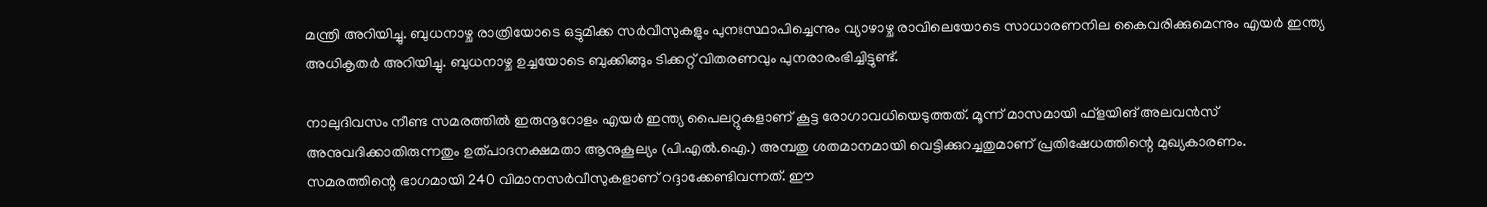മന്ത്രി അറിയിച്ചു. ബുധനാഴ്ച രാത്രിയോടെ ഒട്ടുമിക്ക സര്‍വീസുകളും പുനഃസ്ഥാപിച്ചെന്നും വ്യാഴാഴ്ച രാവിലെയോടെ സാധാരണനില കൈവരിക്കുമെന്നും എയര്‍ ഇന്ത്യ അധികൃതര്‍ അറിയിച്ചു. ബുധനാഴ്ച ഉച്ചയോടെ ബുക്കിങ്ങും ടിക്കറ്റ് വിതരണവും പുനരാരംഭിച്ചിട്ടുണ്ട്.

നാലുദിവസം നീണ്ട സമരത്തില്‍ ഇരുനൂറോളം എയര്‍ ഇന്ത്യ പൈലറ്റുകളാണ് കൂട്ട രോഗാവധിയെടുത്തത്. മൂന്ന് മാസമായി ഫ്‌ളയിങ് അലവന്‍സ് അനുവദിക്കാതിരുന്നതും ഉത്പാദനക്ഷമതാ ആനുകൂല്യം (പി.എല്‍.ഐ.) അമ്പതു ശതമാനമായി വെട്ടിക്കുറച്ചതുമാണ് പ്രതിഷേധത്തിന്റെ മുഖ്യകാരണം. സമരത്തിന്റെ ഭാഗമായി 240 വിമാനസര്‍വീസുകളാണ് റദ്ദാക്കേണ്ടിവന്നത്. ഈ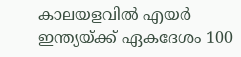കാലയളവില്‍ എയര്‍ ഇന്ത്യയ്ക്ക് ഏകദേശം 100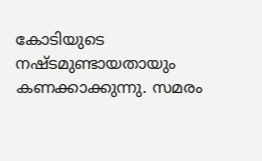കോടിയുടെ നഷ്ടമുണ്ടായതായും കണക്കാക്കുന്നു. സമരം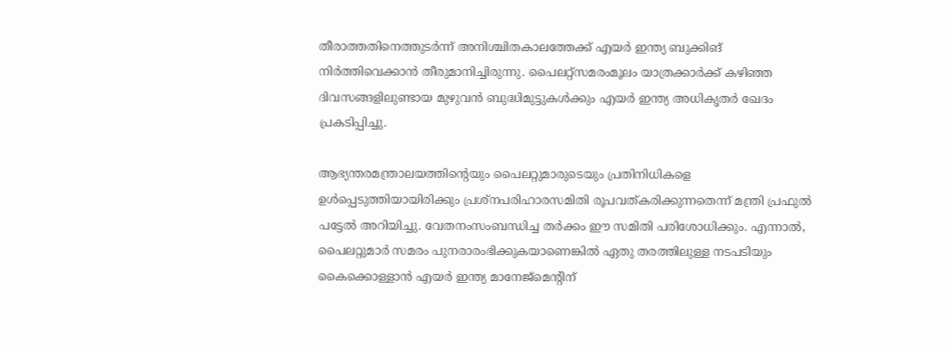തീരാത്തതിനെത്തുടര്‍ന്ന് അനിശ്ചിതകാലത്തേക്ക് എയര്‍ ഇന്ത്യ ബുക്കിങ് നിര്‍ത്തിവെക്കാന്‍ തീരുമാനിച്ചിരുന്നു. പൈലറ്റ്‌സമരംമൂലം യാത്രക്കാര്‍ക്ക് കഴിഞ്ഞ ദിവസങ്ങളിലുണ്ടായ മുഴുവന്‍ ബുദ്ധിമുട്ടുകള്‍ക്കും എയര്‍ ഇന്ത്യ അധികൃതര്‍ ഖേദം പ്രകടിപ്പിച്ചു.

ആഭ്യന്തരമന്ത്രാലയത്തിന്റെയും പൈലറ്റുമാരുടെയും പ്രതിനിധികളെ ഉള്‍പ്പെടുത്തിയായിരിക്കും പ്രശ്‌നപരിഹാരസമിതി രൂപവത്കരിക്കുന്നതെന്ന് മന്ത്രി പ്രഫുല്‍ പട്ടേല്‍ അറിയിച്ചു. വേതനംസംബന്ധിച്ച തര്‍ക്കം ഈ സമിതി പരിശോധിക്കും. എന്നാല്‍, പൈലറ്റുമാര്‍ സമരം പുനരാരംഭിക്കുകയാണെങ്കില്‍ ഏതു തരത്തിലുള്ള നടപടിയും കൈക്കൊള്ളാന്‍ എയര്‍ ഇന്ത്യ മാനേജ്‌മെന്റിന്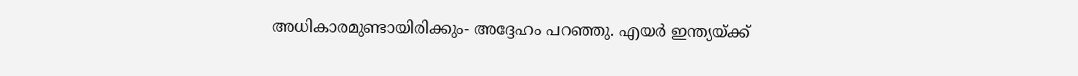അധികാരമുണ്ടായിരിക്കും- അദ്ദേഹം പറഞ്ഞു. എയര്‍ ഇന്ത്യയ്ക്ക്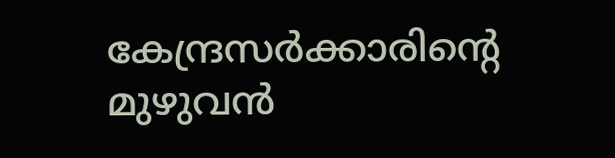കേന്ദ്രസര്‍ക്കാരിന്റെ മുഴുവന്‍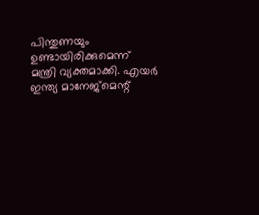പിന്തുണയും ഉണ്ടായിരിക്കുമെന്ന് മന്ത്രി വ്യക്തമാക്കി. എയര്‍ ഇന്ത്യ മാനേജ്‌മെന്റ്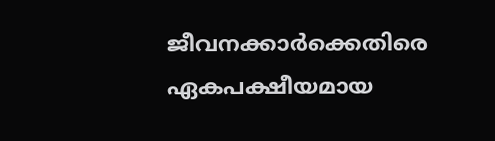ജീവനക്കാര്‍ക്കെതിരെ ഏകപക്ഷീയമായ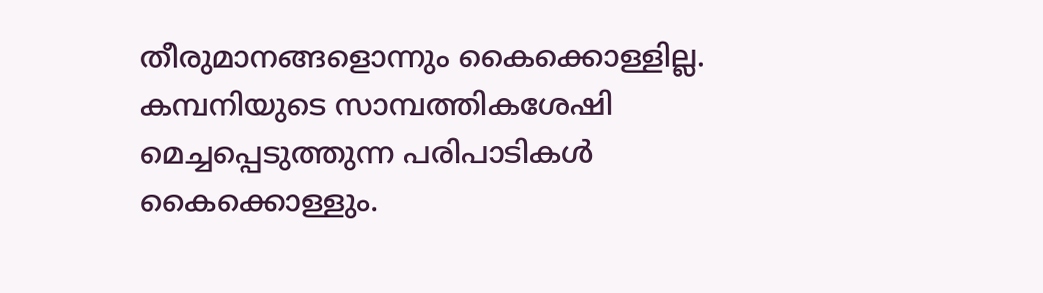തീരുമാനങ്ങളൊന്നും കൈക്കൊള്ളില്ല. കമ്പനിയുടെ സാമ്പത്തികശേഷി മെച്ചപ്പെടുത്തുന്ന പരിപാടികള്‍ കൈക്കൊള്ളും.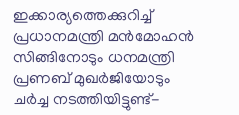ഇക്കാര്യത്തെക്കുറിച്ച് പ്രധാനമന്ത്രി മന്‍മോഹന്‍ സിങ്ങിനോടും ധനമന്ത്രി പ്രണബ് മുഖര്‍ജിയോടും ചര്‍ച്ച നടത്തിയിട്ടുണ്ട്-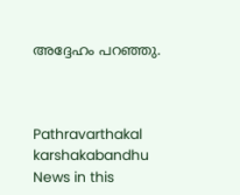അദ്ദേഹം പറഞ്ഞു.



Pathravarthakal
karshakabandhu
News in this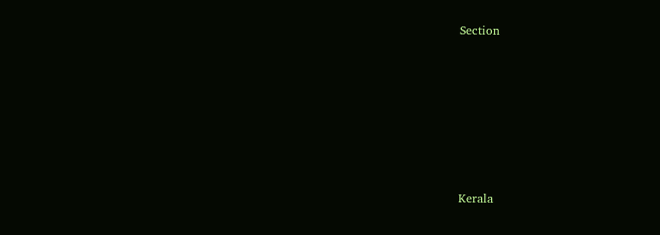Section






Kerala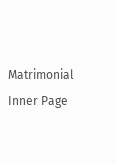Matrimonial Inner Page